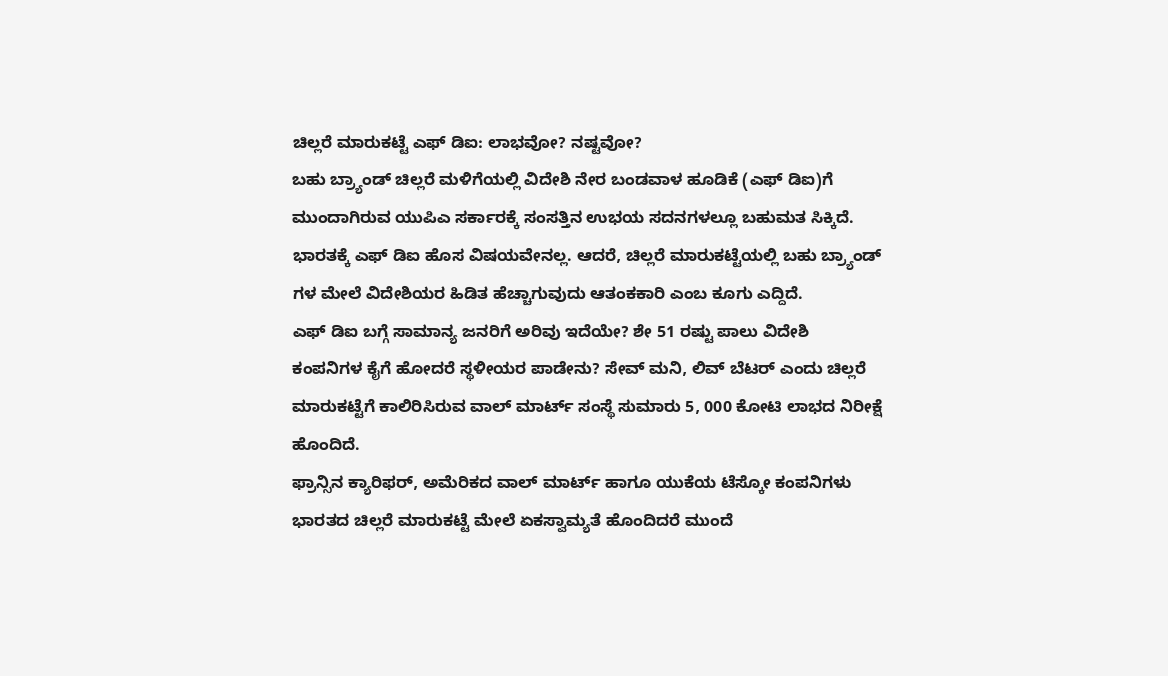ಚಿಲ್ಲರೆ ಮಾರುಕಟ್ಟೆ ಎಫ್ ಡಿಐ: ಲಾಭವೋ? ನಷ್ಟವೋ?
ಬಹು ಬ್ರ್ಯಾಂಡ್ ಚಿಲ್ಲರೆ ಮಳಿಗೆಯಲ್ಲಿ ವಿದೇಶಿ ನೇರ ಬಂಡವಾಳ ಹೂಡಿಕೆ (ಎಫ್ ಡಿಐ)ಗೆ ಮುಂದಾಗಿರುವ ಯುಪಿಎ ಸರ್ಕಾರಕ್ಕೆ ಸಂಸತ್ತಿನ ಉಭಯ ಸದನಗಳಲ್ಲೂ ಬಹುಮತ ಸಿಕ್ಕಿದೆ. ಭಾರತಕ್ಕೆ ಎಫ್ ಡಿಐ ಹೊಸ ವಿಷಯವೇನಲ್ಲ. ಆದರೆ, ಚಿಲ್ಲರೆ ಮಾರುಕಟ್ಟೆಯಲ್ಲಿ ಬಹು ಬ್ರ್ಯಾಂಡ್ ಗಳ ಮೇಲೆ ವಿದೇಶಿಯರ ಹಿಡಿತ ಹೆಚ್ಚಾಗುವುದು ಆತಂಕಕಾರಿ ಎಂಬ ಕೂಗು ಎದ್ದಿದೆ.
ಎಫ್ ಡಿಐ ಬಗ್ಗೆ ಸಾಮಾನ್ಯ ಜನರಿಗೆ ಅರಿವು ಇದೆಯೇ? ಶೇ 51 ರಷ್ಟು ಪಾಲು ವಿದೇಶಿ ಕಂಪನಿಗಳ ಕೈಗೆ ಹೋದರೆ ಸ್ಥಳೀಯರ ಪಾಡೇನು? ಸೇವ್ ಮನಿ, ಲಿವ್ ಬೆಟರ್ ಎಂದು ಚಿಲ್ಲರೆ ಮಾರುಕಟ್ಟೆಗೆ ಕಾಲಿರಿಸಿರುವ ವಾಲ್ ಮಾರ್ಟ್ ಸಂಸ್ಥೆ ಸುಮಾರು 5, 000 ಕೋಟಿ ಲಾಭದ ನಿರೀಕ್ಷೆ ಹೊಂದಿದೆ.
ಫ್ರಾನ್ಸಿನ ಕ್ಯಾರಿಫರ್, ಅಮೆರಿಕದ ವಾಲ್ ಮಾರ್ಟ್ ಹಾಗೂ ಯುಕೆಯ ಟೆಸ್ಕೋ ಕಂಪನಿಗಳು ಭಾರತದ ಚಿಲ್ಲರೆ ಮಾರುಕಟ್ಟೆ ಮೇಲೆ ಏಕಸ್ವಾಮ್ಯತೆ ಹೊಂದಿದರೆ ಮುಂದೆ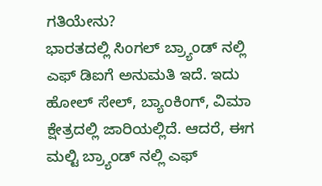ಗತಿಯೇನು?
ಭಾರತದಲ್ಲಿ ಸಿಂಗಲ್ ಬ್ರ್ಯಾಂಡ್ ನಲ್ಲಿ ಎಫ್ ಡಿಐಗೆ ಅನುಮತಿ ಇದೆ. ಇದು ಹೋಲ್ ಸೇಲ್, ಬ್ಯಾಂಕಿಂಗ್, ವಿಮಾ ಕ್ಷೇತ್ರದಲ್ಲಿ ಜಾರಿಯಲ್ಲಿದೆ. ಆದರೆ, ಈಗ ಮಲ್ಟಿ ಬ್ರ್ಯಾಂಡ್ ನಲ್ಲಿ ಎಫ್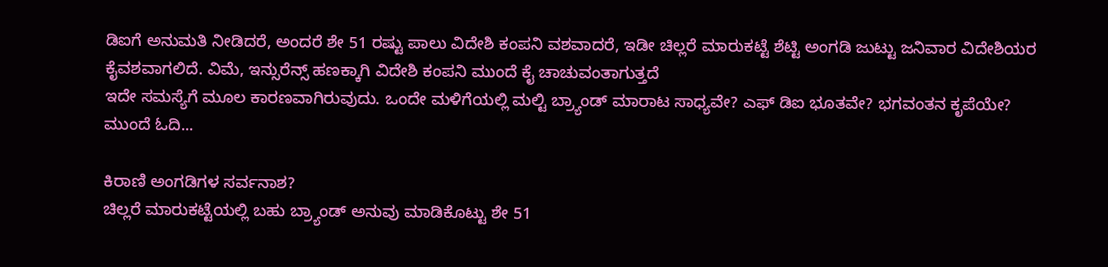ಡಿಐಗೆ ಅನುಮತಿ ನೀಡಿದರೆ, ಅಂದರೆ ಶೇ 51 ರಷ್ಟು ಪಾಲು ವಿದೇಶಿ ಕಂಪನಿ ವಶವಾದರೆ, ಇಡೀ ಚಿಲ್ಲರೆ ಮಾರುಕಟ್ಟೆ ಶೆಟ್ಟಿ ಅಂಗಡಿ ಜುಟ್ಟು ಜನಿವಾರ ವಿದೇಶಿಯರ ಕೈವಶವಾಗಲಿದೆ. ವಿಮೆ, ಇನ್ಸುರೆನ್ಸ್ ಹಣಕ್ಕಾಗಿ ವಿದೇಶಿ ಕಂಪನಿ ಮುಂದೆ ಕೈ ಚಾಚುವಂತಾಗುತ್ತದೆ
ಇದೇ ಸಮಸ್ಯೆಗೆ ಮೂಲ ಕಾರಣವಾಗಿರುವುದು. ಒಂದೇ ಮಳಿಗೆಯಲ್ಲಿ ಮಲ್ಟಿ ಬ್ರ್ಯಾಂಡ್ ಮಾರಾಟ ಸಾಧ್ಯವೇ? ಎಫ್ ಡಿಐ ಭೂತವೇ? ಭಗವಂತನ ಕೃಪೆಯೇ? ಮುಂದೆ ಓದಿ...

ಕಿರಾಣಿ ಅಂಗಡಿಗಳ ಸರ್ವನಾಶ?
ಚಿಲ್ಲರೆ ಮಾರುಕಟ್ಟೆಯಲ್ಲಿ ಬಹು ಬ್ರ್ಯಾಂಡ್ ಅನುವು ಮಾಡಿಕೊಟ್ಟು ಶೇ 51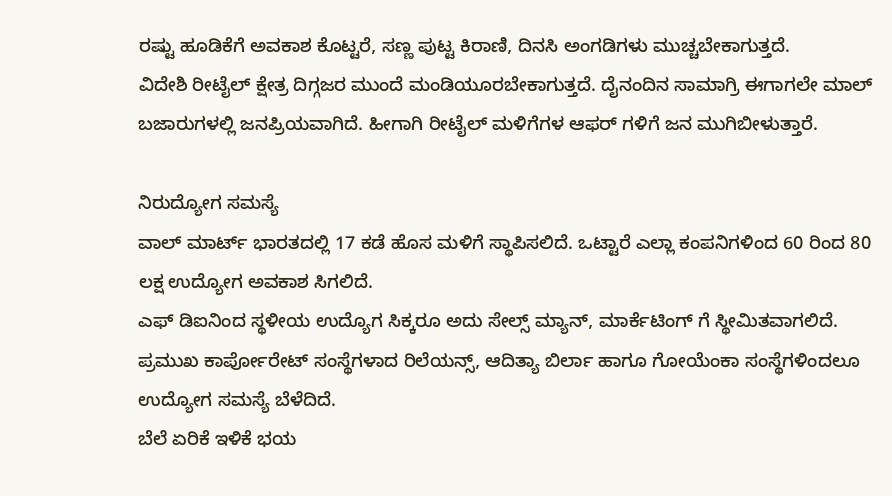ರಷ್ಟು ಹೂಡಿಕೆಗೆ ಅವಕಾಶ ಕೊಟ್ಟರೆ, ಸಣ್ಣ ಪುಟ್ಟ ಕಿರಾಣಿ, ದಿನಸಿ ಅಂಗಡಿಗಳು ಮುಚ್ಚಬೇಕಾಗುತ್ತದೆ.
ವಿದೇಶಿ ರೀಟೈಲ್ ಕ್ಷೇತ್ರ ದಿಗ್ಗಜರ ಮುಂದೆ ಮಂಡಿಯೂರಬೇಕಾಗುತ್ತದೆ. ದೈನಂದಿನ ಸಾಮಾಗ್ರಿ ಈಗಾಗಲೇ ಮಾಲ್ ಬಜಾರುಗಳಲ್ಲಿ ಜನಪ್ರಿಯವಾಗಿದೆ. ಹೀಗಾಗಿ ರೀಟೈಲ್ ಮಳಿಗೆಗಳ ಆಫರ್ ಗಳಿಗೆ ಜನ ಮುಗಿಬೀಳುತ್ತಾರೆ.

ನಿರುದ್ಯೋಗ ಸಮಸ್ಯೆ
ವಾಲ್ ಮಾರ್ಟ್ ಭಾರತದಲ್ಲಿ 17 ಕಡೆ ಹೊಸ ಮಳಿಗೆ ಸ್ಥಾಪಿಸಲಿದೆ. ಒಟ್ಟಾರೆ ಎಲ್ಲಾ ಕಂಪನಿಗಳಿಂದ 60 ರಿಂದ 80 ಲಕ್ಷ ಉದ್ಯೋಗ ಅವಕಾಶ ಸಿಗಲಿದೆ.
ಎಫ್ ಡಿಐನಿಂದ ಸ್ಥಳೀಯ ಉದ್ಯೊಗ ಸಿಕ್ಕರೂ ಅದು ಸೇಲ್ಸ್ ಮ್ಯಾನ್, ಮಾರ್ಕೆಟಿಂಗ್ ಗೆ ಸ್ಥೀಮಿತವಾಗಲಿದೆ. ಪ್ರಮುಖ ಕಾರ್ಪೋರೇಟ್ ಸಂಸ್ಥೆಗಳಾದ ರಿಲೆಯನ್ಸ್, ಆದಿತ್ಯಾ ಬಿರ್ಲಾ ಹಾಗೂ ಗೋಯೆಂಕಾ ಸಂಸ್ಥೆಗಳಿಂದಲೂ ಉದ್ಯೋಗ ಸಮಸ್ಯೆ ಬೆಳೆದಿದೆ.
ಬೆಲೆ ಏರಿಕೆ ಇಳಿಕೆ ಭಯ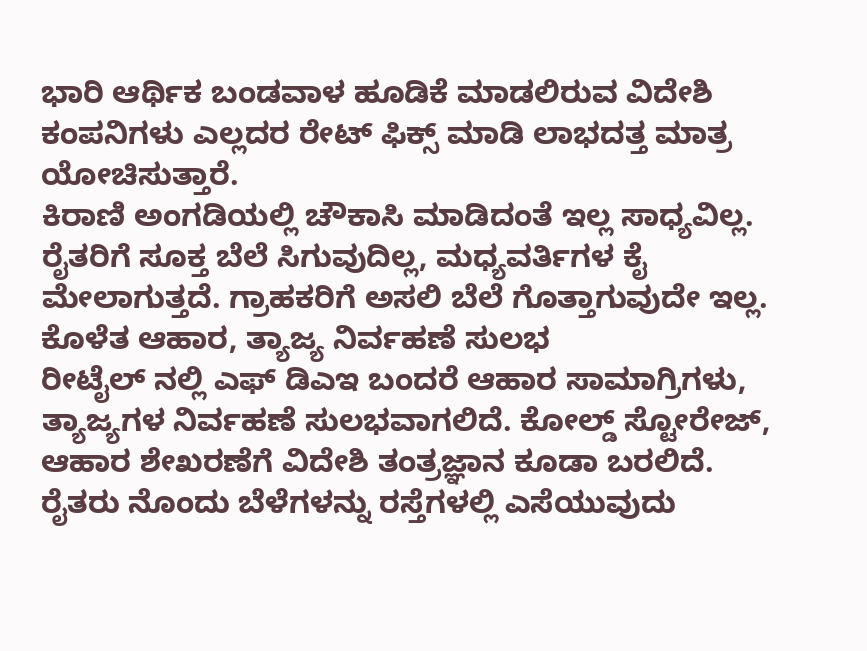ಭಾರಿ ಆರ್ಥಿಕ ಬಂಡವಾಳ ಹೂಡಿಕೆ ಮಾಡಲಿರುವ ವಿದೇಶಿ ಕಂಪನಿಗಳು ಎಲ್ಲದರ ರೇಟ್ ಫಿಕ್ಸ್ ಮಾಡಿ ಲಾಭದತ್ತ ಮಾತ್ರ ಯೋಚಿಸುತ್ತಾರೆ.
ಕಿರಾಣಿ ಅಂಗಡಿಯಲ್ಲಿ ಚೌಕಾಸಿ ಮಾಡಿದಂತೆ ಇಲ್ಲ ಸಾಧ್ಯವಿಲ್ಲ. ರೈತರಿಗೆ ಸೂಕ್ತ ಬೆಲೆ ಸಿಗುವುದಿಲ್ಲ, ಮಧ್ಯವರ್ತಿಗಳ ಕೈ ಮೇಲಾಗುತ್ತದೆ. ಗ್ರಾಹಕರಿಗೆ ಅಸಲಿ ಬೆಲೆ ಗೊತ್ತಾಗುವುದೇ ಇಲ್ಲ.
ಕೊಳೆತ ಆಹಾರ, ತ್ಯಾಜ್ಯ ನಿರ್ವಹಣೆ ಸುಲಭ
ರೀಟೈಲ್ ನಲ್ಲಿ ಎಫ್ ಡಿಎಇ ಬಂದರೆ ಆಹಾರ ಸಾಮಾಗ್ರಿಗಳು, ತ್ಯಾಜ್ಯಗಳ ನಿರ್ವಹಣೆ ಸುಲಭವಾಗಲಿದೆ. ಕೋಲ್ಡ್ ಸ್ಟೋರೇಜ್, ಆಹಾರ ಶೇಖರಣೆಗೆ ವಿದೇಶಿ ತಂತ್ರಜ್ಞಾನ ಕೂಡಾ ಬರಲಿದೆ.
ರೈತರು ನೊಂದು ಬೆಳೆಗಳನ್ನು ರಸ್ತೆಗಳಲ್ಲಿ ಎಸೆಯುವುದು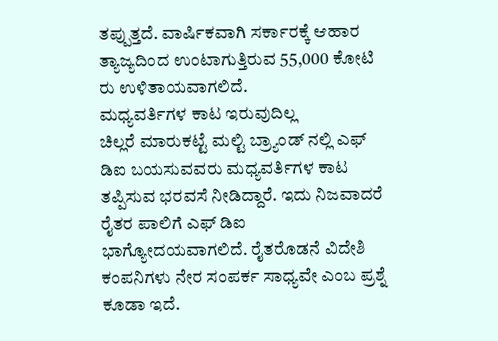ತಪ್ಪುತ್ತದೆ. ವಾರ್ಷಿಕವಾಗಿ ಸರ್ಕಾರಕ್ಕೆ ಆಹಾರ ತ್ಯಾಜ್ಯದಿಂದ ಉಂಟಾಗುತ್ತಿರುವ 55,000 ಕೋಟಿ ರು ಉಳಿತಾಯವಾಗಲಿದೆ.
ಮಧ್ಯವರ್ತಿಗಳ ಕಾಟ ಇರುವುದಿಲ್ಲ
ಚಿಲ್ಲರೆ ಮಾರುಕಟ್ಟೆ ಮಲ್ಟಿ ಬ್ರ್ಯಾಂಡ್ ನಲ್ಲಿ ಎಫ್ ಡಿಐ ಬಯಸುವವರು ಮಧ್ಯವರ್ತಿಗಳ ಕಾಟ ತಪ್ಪಿಸುವ ಭರವಸೆ ನೀಡಿದ್ದಾರೆ. ಇದು ನಿಜವಾದರೆ ರೈತರ ಪಾಲಿಗೆ ಎಫ್ ಡಿಐ ಭಾಗ್ಯೋದಯವಾಗಲಿದೆ. ರೈತರೊಡನೆ ವಿದೇಶಿ ಕಂಪನಿಗಳು ನೇರ ಸಂಪರ್ಕ ಸಾಧ್ಯವೇ ಎಂಬ ಪ್ರಶ್ನೆ ಕೂಡಾ ಇದೆ.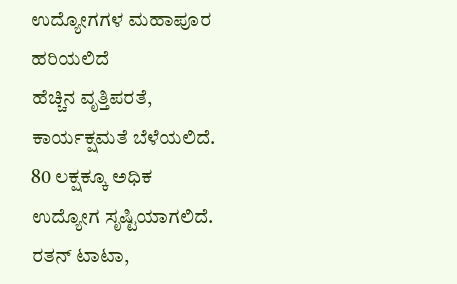ಉದ್ಯೋಗಗಳ ಮಹಾಪೂರ ಹರಿಯಲಿದೆ
ಹೆಚ್ಚಿನ ವೃತ್ತಿಪರತೆ, ಕಾರ್ಯಕ್ಷಮತೆ ಬೆಳೆಯಲಿದೆ. 80 ಲಕ್ಷಕ್ಕೂ ಅಧಿಕ ಉದ್ಯೋಗ ಸೃಷ್ಟಿಯಾಗಲಿದೆ.
ರತನ್ ಟಾಟಾ,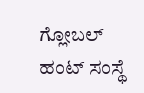ಗ್ಲೋಬಲ್ ಹಂಟ್ ಸಂಸ್ಥೆ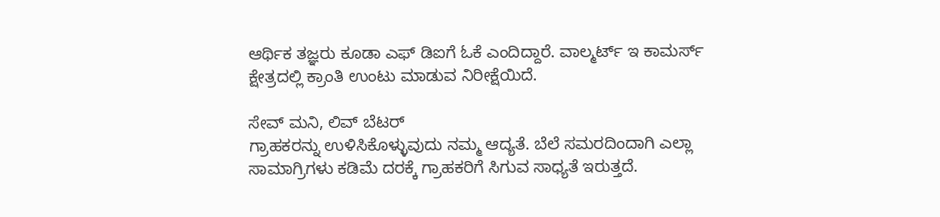ಆರ್ಥಿಕ ತಜ್ಞರು ಕೂಡಾ ಎಫ್ ಡಿಐಗೆ ಓಕೆ ಎಂದಿದ್ದಾರೆ. ವಾಲ್ಮರ್ಟ್ ಇ ಕಾಮರ್ಸ್ ಕ್ಷೇತ್ರದಲ್ಲಿ ಕ್ರಾಂತಿ ಉಂಟು ಮಾಡುವ ನಿರೀಕ್ಷೆಯಿದೆ.

ಸೇವ್ ಮನಿ, ಲಿವ್ ಬೆಟರ್
ಗ್ರಾಹಕರನ್ನು ಉಳಿಸಿಕೊಳ್ಳುವುದು ನಮ್ಮ ಆದ್ಯತೆ. ಬೆಲೆ ಸಮರದಿಂದಾಗಿ ಎಲ್ಲಾ ಸಾಮಾಗ್ರಿಗಳು ಕಡಿಮೆ ದರಕ್ಕೆ ಗ್ರಾಹಕರಿಗೆ ಸಿಗುವ ಸಾಧ್ಯತೆ ಇರುತ್ತದೆ.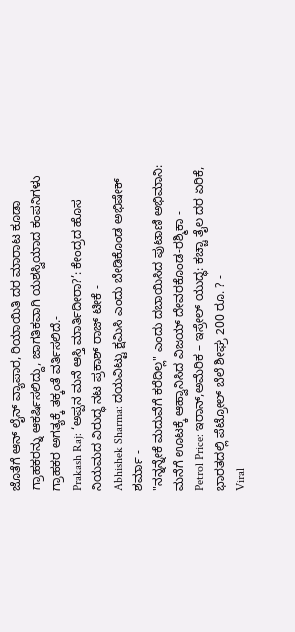ಜೊತೆಗೆ ಆನ್ ಲೈನ್ ವ್ಯಾಪಾರ, ರಿಯಾಯಿತಿ ದರ ಮಾರಾಟ ಕೂಡಾ ಗ್ರಾಹಕರನ್ನು ಆಕರ್ಷಿಸಲಿದ್ದು, ಜಾಗತಿಕವಾಗಿ ಯಶಸ್ವಿಯಾದ ಕಂಪನಿಗಳು ಗ್ರಾಹಕರ ಅಗತ್ಯಕ್ಕೆ ತಕ್ಕಂತೆ ವರ್ತಿಸಲಿದೆ.-
Prakash Raj: ‘ಅಪ್ಪನ ಮನೆ ಆಸ್ತಿ ಮಾರ್ತಿದೀರಾ?’: ಕೇಂದ್ರದ ಹೊಸ ನಿಯಮದ ವಿರುದ್ಧ ನಟ ಪ್ರಕಾಶ್ ರಾಜ್ ಟೀಕೆ -
Abhishek Sharma: ದಯವಿಟ್ಟು ಕ್ಷಮಿಸಿ ಎಂದು ಬೇಡಿಕೊಂಡ ಅಭಿಷೇಕ್ ಶರ್ಮಾ -
"ನನ್ನನ್ನೇಕೆ ಮದುವೆಗೆ ಕರೆದಿಲ್ಲ" ಎಂದು ದಬಾಯಿಸಿದ ಪುಟಾಣಿ ಅಭಿಮಾನಿ: ಮನೆಗೆ ಊಟಕ್ಕೆ ಆಹ್ವಾನಿಸಿದ ವಿಜಯ್ ದೇವರಕೊಂಡ-ರಶ್ಮಿಕಾ -
Petrol Price: ಇರಾನ್,ಅಮೆರಿಕ – ಇಸ್ರೇಲ್ ಯುದ್ಧ: ಕಚ್ಚಾ ತೈಲ ದರ ಏರಿಕೆ, ಭಾರತದಲ್ಲಿ ಪೆಟ್ರೋಲ್ ಬೆಲೆ ಶೀಘ್ರ 200 ರೂ. ? -
Viral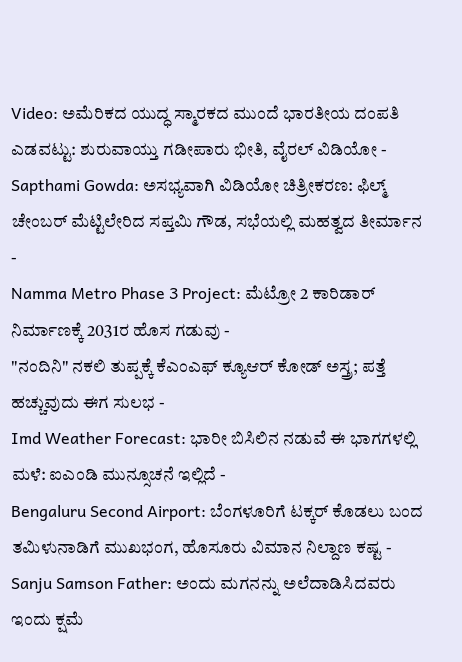Video: ಅಮೆರಿಕದ ಯುದ್ಧ ಸ್ಮಾರಕದ ಮುಂದೆ ಭಾರತೀಯ ದಂಪತಿ ಎಡವಟ್ಟು: ಶುರುವಾಯ್ತು ಗಡೀಪಾರು ಭೀತಿ, ವೈರಲ್ ವಿಡಿಯೋ -
Sapthami Gowda: ಅಸಭ್ಯವಾಗಿ ವಿಡಿಯೋ ಚಿತ್ರೀಕರಣ: ಫಿಲ್ಮ್ ಚೇಂಬರ್ ಮೆಟ್ಟಿಲೇರಿದ ಸಪ್ತಮಿ ಗೌಡ, ಸಭೆಯಲ್ಲಿ ಮಹತ್ವದ ತೀರ್ಮಾನ -
Namma Metro Phase 3 Project: ಮೆಟ್ರೋ 2 ಕಾರಿಡಾರ್ ನಿರ್ಮಾಣಕ್ಕೆ 2031ರ ಹೊಸ ಗಡುವು -
"ನಂದಿನಿ" ನಕಲಿ ತುಪ್ಪಕ್ಕೆ ಕೆಎಂಎಫ್ ಕ್ಯೂಆರ್ ಕೋಡ್ ಅಸ್ತ್ರ; ಪತ್ತೆ ಹಚ್ಚುವುದು ಈಗ ಸುಲಭ -
Imd Weather Forecast: ಭಾರೀ ಬಿಸಿಲಿನ ನಡುವೆ ಈ ಭಾಗಗಳಲ್ಲಿ ಮಳೆ: ಐಎಂಡಿ ಮುನ್ಸೂಚನೆ ಇಲ್ಲಿದೆ -
Bengaluru Second Airport: ಬೆಂಗಳೂರಿಗೆ ಟಕ್ಕರ್ ಕೊಡಲು ಬಂದ ತಮಿಳುನಾಡಿಗೆ ಮುಖಭಂಗ, ಹೊಸೂರು ವಿಮಾನ ನಿಲ್ದಾಣ ಕಷ್ಟ -
Sanju Samson Father: ಅಂದು ಮಗನನ್ನು ಅಲೆದಾಡಿಸಿದವರು ಇಂದು ಕ್ಷಮೆ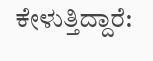ಕೇಳುತ್ತಿದ್ದಾರೆ: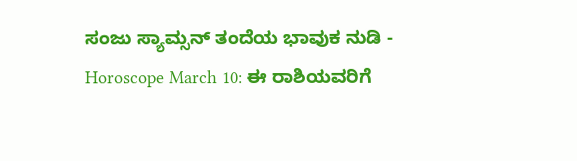ಸಂಜು ಸ್ಯಾಮ್ಸನ್ ತಂದೆಯ ಭಾವುಕ ನುಡಿ -
Horoscope March 10: ಈ ರಾಶಿಯವರಿಗೆ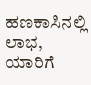ಹಣಕಾಸಿನಲ್ಲಿ ಲಾಭ, ಯಾರಿಗೆ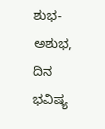ಶುಭ-ಅಶುಭ, ದಿನ ಭವಿಷ್ಯ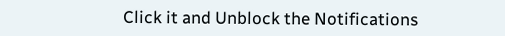Click it and Unblock the Notifications